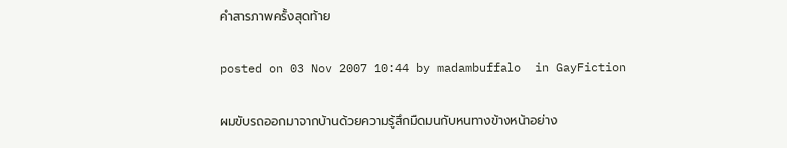คำสารภาพครั้งสุดท้าย

posted on 03 Nov 2007 10:44 by madambuffalo  in GayFiction

ผมขับรถออกมาจากบ้านด้วยความรู้สึกมืดมนกับหนทางข้างหน้าอย่าง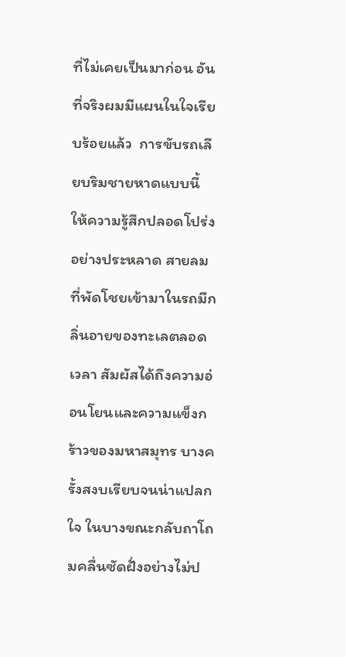ที่ไม่เคยเป็นมาก่อน อันที่จริงผมมีแผนในใจเรียบร้อยแล้ว  การขับรถเลียบริมชายหาดแบบนี้ ให้ความรู้สึกปลอดโปร่งอย่างประหลาด สายลมที่พัดโชยเข้ามาในรถมีกลิ่นอายของทะเลตลอดเวลา สัมผัสได้ถึงความอ่อนโยนและความแข็งกร้าวของมหาสมุทร บางครั้งสงบเรียบจนน่าแปลกใจ ในบางขณะกลับถาโถมคลื่นซัดฝั่งอย่างไม่ป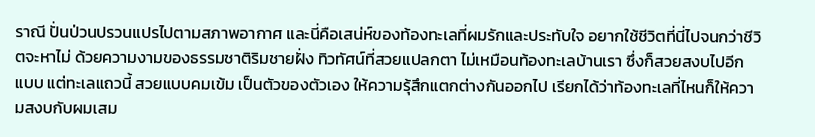ราณี ปั่นป่วนปรวนแปรไปตามสภาพอากาศ และนี่คือเสน่ห์ของท้องทะเลที่ผมรักและประทับใจ อยากใช้ชีวิตที่นี่ไปจนกว่าชีวิตจะหาไม่ ด้วยความงามของธรรมชาติริมชายฝั่ง ทิวทัศน์ที่สวยแปลกตา ไม่เหมือนท้องทะเลบ้านเรา ซึ่งก็สวยสงบไปอีกแบบ แต่ทะเลแถวนี้ สวยแบบคมเข้ม เป็นตัวของตัวเอง ให้ความรุ้สึกแตกต่างกันออกไป เรียกได้ว่าท้องทะเลที่ไหนก็ให้ความสงบกับผมเสม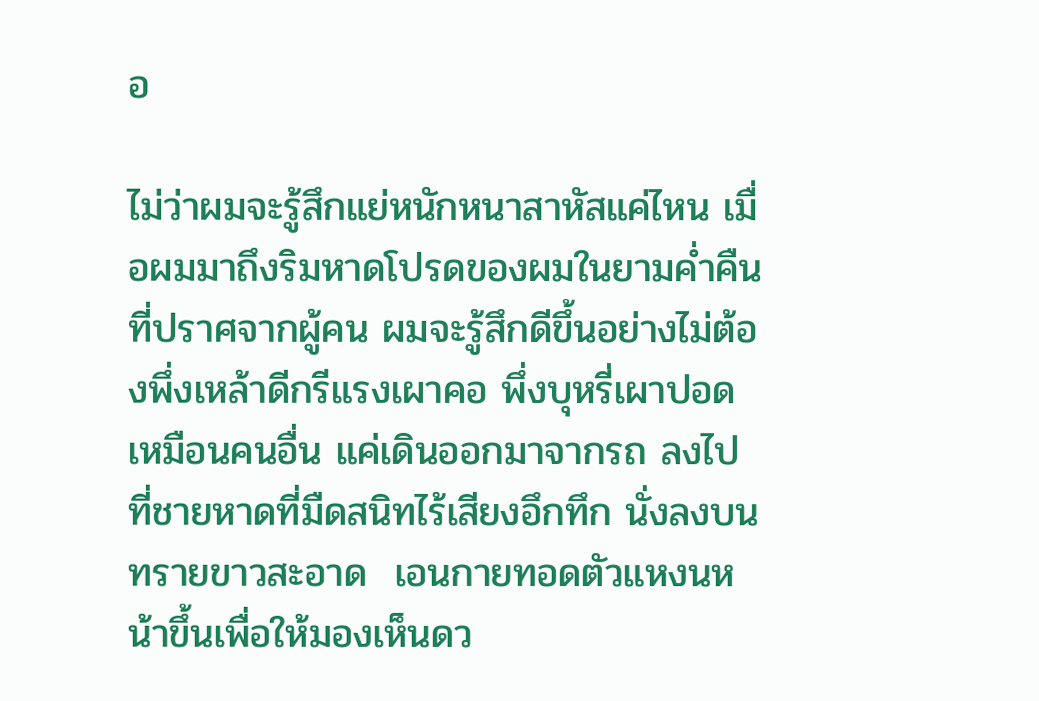อ

ไม่ว่าผมจะรู้สึกแย่หนักหนาสาหัสแค่ไหน เมื่อผมมาถึงริมหาดโปรดของผมในยามค่ำคืนที่ปราศจากผู้คน ผมจะรู้สึกดีขึ้นอย่างไม่ต้องพึ่งเหล้าดีกรีแรงเผาคอ พึ่งบุหรี่เผาปอดเหมือนคนอื่น แค่เดินออกมาจากรถ ลงไปที่ชายหาดที่มืดสนิทไร้เสียงอึกทึก นั่งลงบนทรายขาวสะอาด  เอนกายทอดตัวแหงนหน้าขึ้นเพื่อให้มองเห็นดว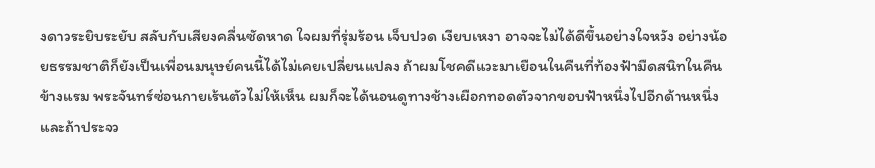งดาวระยิบระยับ สลับกับเสียงคลื่นซัดหาด ใจผมที่รุ่มร้อน เจ็บปวด เงียบเหงา อาจจะไม่ได้ดีขึ้นอย่างใจหวัง อย่างน้อยธรรมชาติก็ยังเป็นเพื่อนมนุษย์คนนี้ได้ไม่เคยเปลี่ยนแปลง ถ้าผมโชคดีแวะมาเยือนในคืนที่ท้องฟ้ามืดสนิทในคืนข้างแรม พระจันทร์ซ่อนกายเร้นตัวไม่ให้เห็น ผมก็จะได้นอนดูทางช้างเผือกทอดตัวจากขอบฟ้าหนึ่งไปอีกด้านหนึ่ง และถ้าประจว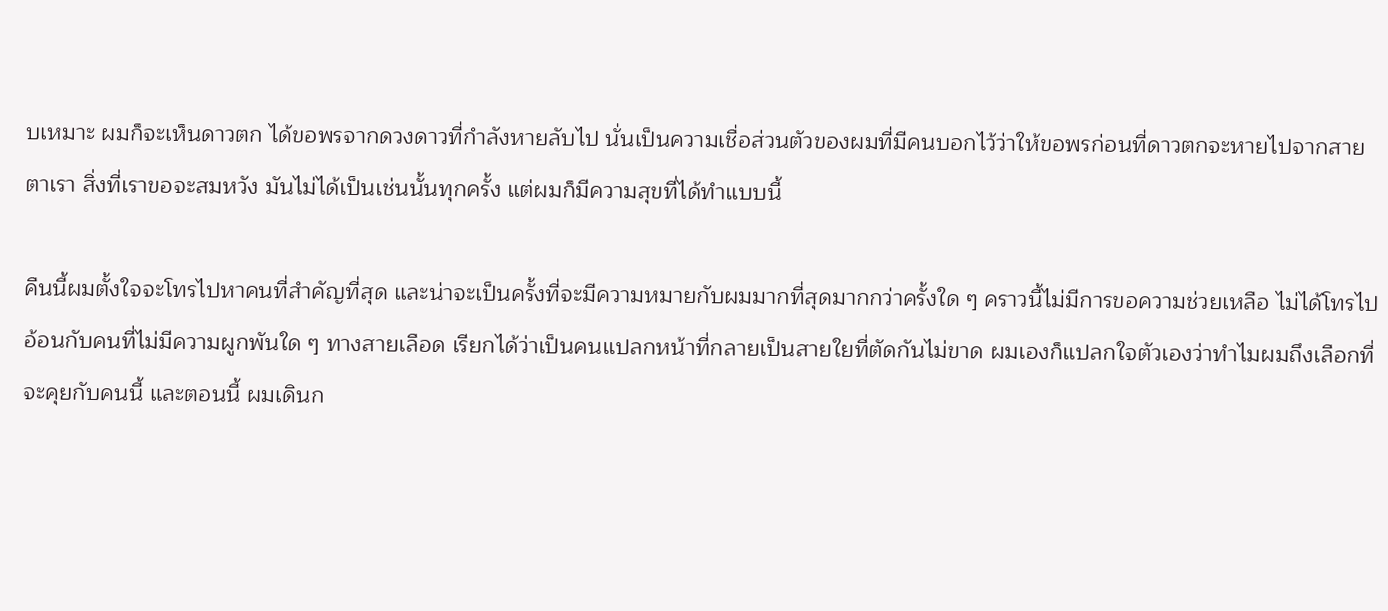บเหมาะ ผมก็จะเห็นดาวตก ได้ขอพรจากดวงดาวที่กำลังหายลับไป นั่นเป็นความเชื่อส่วนตัวของผมที่มีคนบอกไว้ว่าให้ขอพรก่อนที่ดาวตกจะหายไปจากสายตาเรา สิ่งที่เราขอจะสมหวัง มันไม่ได้เป็นเช่นนั้นทุกครั้ง แต่ผมก็มีความสุขที่ได้ทำแบบนี้

คืนนี้ผมตั้งใจจะโทรไปหาคนที่สำคัญที่สุด และน่าจะเป็นครั้งที่จะมีความหมายกับผมมากที่สุดมากกว่าครั้งใด ๆ คราวนี้ไม่มีการขอความช่วยเหลือ ไม่ได้โทรไปอ้อนกับคนที่ไม่มีความผูกพันใด ๆ ทางสายเลือด เรียกได้ว่าเป็นคนแปลกหน้าที่กลายเป็นสายใยที่ตัดกันไม่ขาด ผมเองก็แปลกใจตัวเองว่าทำไมผมถึงเลือกที่จะคุยกับคนนี้ และตอนนี้ ผมเดินก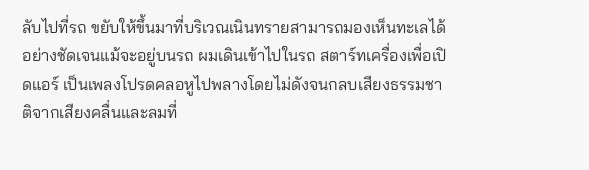ลับไปที่รถ ขยับให้ขึ้นมาที่บริเวณเนินทรายสามารถมองเห็นทะเลได้อย่างชัดเจนแม้จะอยู่บนรถ ผมเดินเข้าไปในรถ สตาร์ทเครื่องเพื่อเปิดแอร์ เป็นเพลงโปรดคลอหูไปพลางโดยไม่ดังจนกลบเสียงธรรมชาติจากเสียงคลื่นและลมที่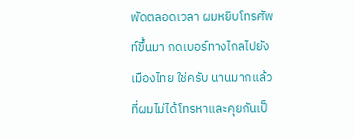พัดตลอดเวลา ผมหยิบโทรศัพท์ขึ้นมา กดเบอร์ทางไกลไปยังเมืองไทย ใช่ครับ นานมากแล้วที่ผมไม่ได้โทรหาและคุยกันเป็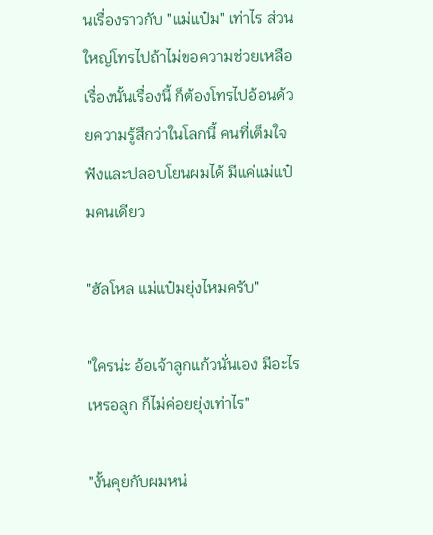นเรื่องราวกับ "แม่แป๋ม" เท่าไร ส่วนใหญ่โทรไปถ้าไม่ขอความช่วยเหลือเรื่องนั้นเรื่องนี้ ก็ต้องโทรไปอ้อนด้วยความรู้สึกว่าในโลกนี้ คนที่เต็มใจฟังและปลอบโยนผมได้ มีแค่แม่แป๋มคนเดียว

"ฮัลโหล แม่แป๋มยุ่งไหมครับ"

"ใครน่ะ อ้อเจ้าลูกแก้วนั่นเอง มีอะไรเหรอลูก ก็ไม่ค่อยยุ่งเท่าไร"

"งั้นคุยกับผมหน่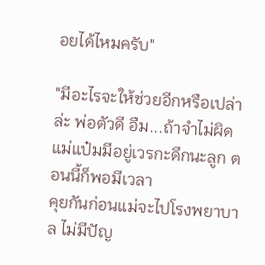อยได้ไหมครับ"

"มีอะไรจะให้ช่วยอีกหรือเปล่าล่ะ พ่อตัวดี อืม...ถ้าจำไม่ผิด แม่แป๋มมีอยู่เวรกะดึกนะลูก ตอนนี้ก็พอมีเวลา
คุยกันก่อนแม่จะไปโรงพยาบาล ไม่มีปัญ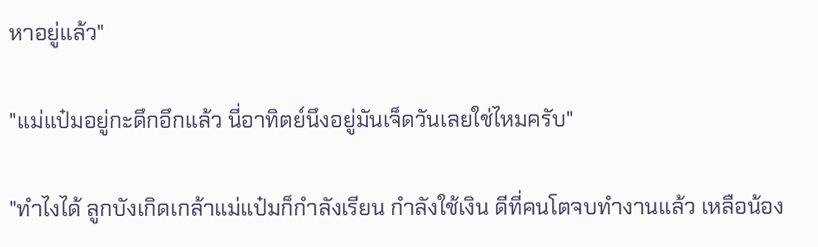หาอยู่แล้ว"

"แม่แป๋มอยู่กะดึกอึกแล้ว นี่อาทิตย์นึงอยู่มันเจ็ดวันเลยใช่ไหมครับ"

"ทำไงได้ ลูกบังเกิดเกล้าแม่แป๋มก็กำลังเรียน กำลังใช้เงิน ดีที่คนโตจบทำงานแล้ว เหลือน้อง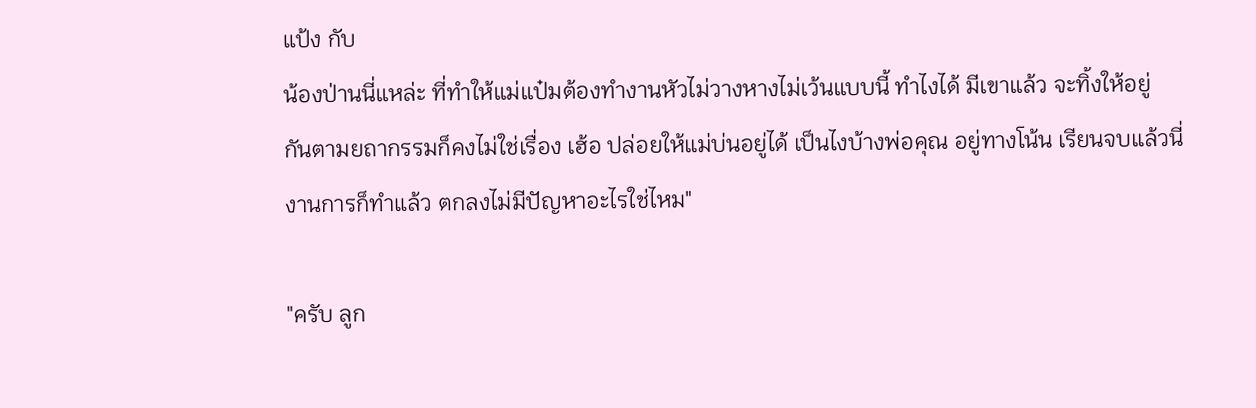แป้ง กับ
น้องป่านนี่แหล่ะ ที่ทำให้แม่แป๋มต้องทำงานหัวไม่วางหางไม่เว้นแบบนี้ ทำไงได้ มีเขาแล้ว จะทิ้งให้อยู่
กันตามยถากรรมก็คงไม่ใช่เรื่อง เฮ้อ ปล่อยให้แม่บ่นอยู่ได้ เป็นไงบ้างพ่อคุณ อยู่ทางโน้น เรียนจบแล้วนี่
งานการก็ทำแล้ว ตกลงไม่มีปัญหาอะไรใช่ไหม"

"ครับ ลูก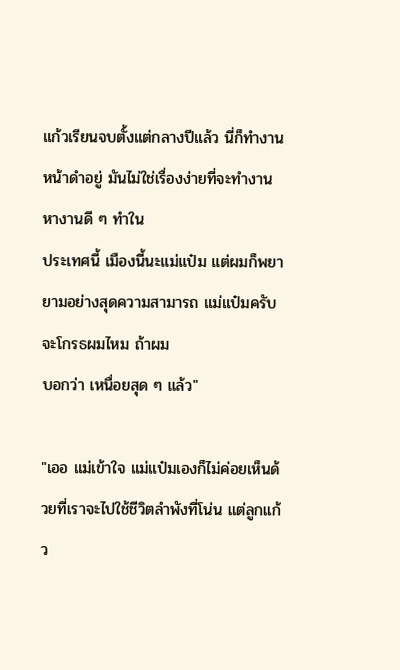แก้วเรียนจบตั้งแต่กลางปีแล้ว นี่ก็ทำงานหน้าดำอยู่ มันไม่ใช่เรื่องง่ายที่จะทำงาน หางานดี ๆ ทำใน
ประเทศนี้ เมืองนี้นะแม่แป๋ม แต่ผมก็พยายามอย่างสุดความสามารถ แม่แป๋มครับ จะโกรธผมไหม ถ้าผม
บอกว่า เหนื่อยสุด ๆ แล้ว"

"เออ แม่เข้าใจ แม่แป๋มเองก็ไม่ค่อยเห็นด้วยที่เราจะไปใช้ชีวิตลำพังที่โน่น แต่ลูกแก้ว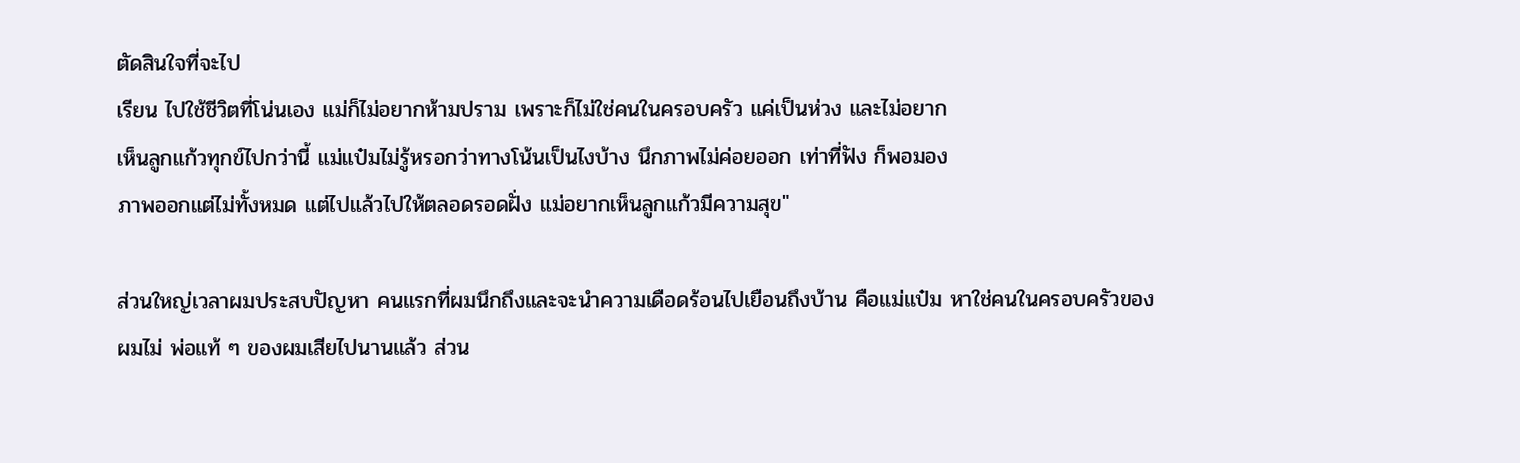ตัดสินใจที่จะไป
เรียน ไปใช้ชีวิตที่โน่นเอง แม่ก็ไม่อยากห้ามปราม เพราะก็ไม่ใช่คนในครอบครัว แค่เป็นห่วง และไม่อยาก
เห็นลูกแก้วทุกข์ไปกว่านี้ แม่แป๋มไม่รู้หรอกว่าทางโน้นเป็นไงบ้าง นึกภาพไม่ค่อยออก เท่าที่ฟัง ก็พอมอง
ภาพออกแต่ไม่ทั้งหมด แต่ไปแล้วไปให้ตลอดรอดฝั่ง แม่อยากเห็นลูกแก้วมีความสุข"

ส่วนใหญ่เวลาผมประสบปัญหา คนแรกที่ผมนึกถึงและจะนำความเดือดร้อนไปเยือนถึงบ้าน คือแม่แป๋ม หาใช่คนในครอบครัวของผมไม่ พ่อแท้ ๆ ของผมเสียไปนานแล้ว ส่วน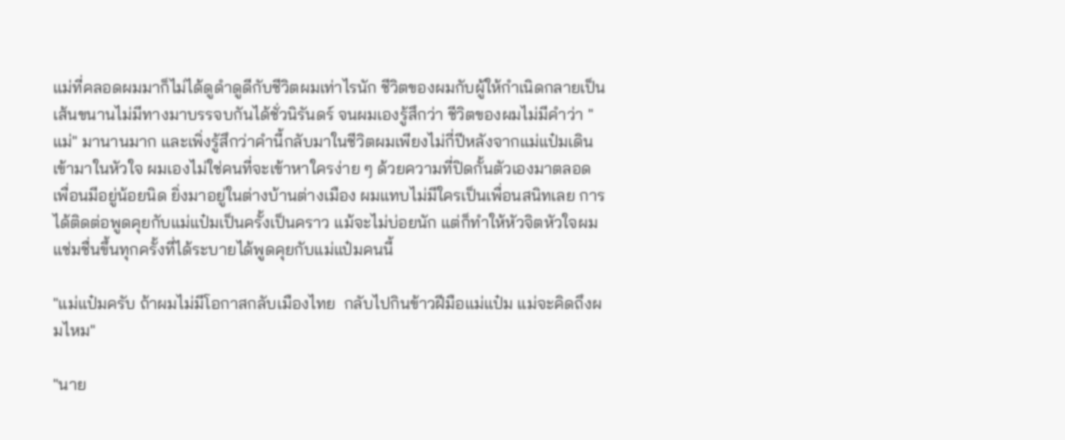แม่ที่คลอดผมมาก็ไม่ได้ดูดำดูดีกับชีวิตผมเท่าไรนัก ชีวิตของผมกับผู้ให้กำเนิดกลายเป็นเส้นขนานไม่มีทางมาบรรจบกันได้ชั่วนิรันดร์ จนผมเองรู้สึกว่า ชีวิตของผมไม่มีคำว่า "แม่" มานานมาก และเพิ่งรู้สึกว่าคำนี้กลับมาในชีวิตผมเพียงไม่กี่ปีหลังจากแม่แป๋มเดินเข้ามาในหัวใจ ผมเองไม่ใช่คนที่จะเข้าหาใครง่าย ๆ ด้วยความที่ปิดกั้นตัวเองมาตลอด เพื่อนมีอยู่น้อยนิด ยิ่งมาอยู่ในต่างบ้านต่างเมือง ผมแทบไม่มีใครเป็นเพื่อนสนิทเลย การได้ติดต่อพูดคุยกับแม่แป๋มเป็นครั้งเป็นคราว แม้จะไม่บ่อยนัก แต่ก็ทำให้หัวจิตหัวใจผมแช่มชื่นขึ้นทุกครั้งที่ได้ระบายได้พูดคุยกับแม่แป๋มคนนี้

"แม่แป๋มครับ ถ้าผมไม่มีโอกาสกลับเมืองไทย  กลับไปกินข้าวฝีมือแม่แป๋ม แม่จะคิดถึงผมไหม"

"นาย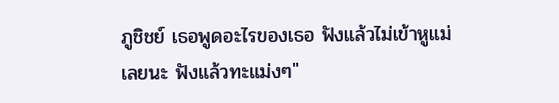ภูชิชย์ เธอพูดอะไรของเธอ ฟังแล้วไม่เข้าหูแม่เลยนะ ฟังแล้วทะแม่งๆ"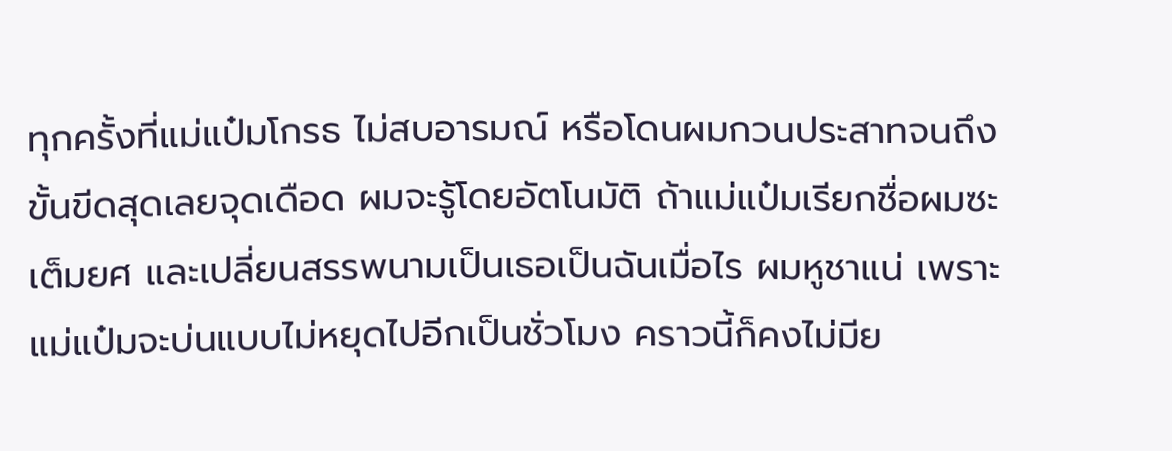ทุกครั้งที่แม่แป๋มโกรธ ไม่สบอารมณ์ หรือโดนผมกวนประสาทจนถึงขั้นขีดสุดเลยจุดเดือด ผมจะรู้โดยอัตโนมัติ ถ้าแม่แป๋มเรียกชื่อผมซะเต็มยศ และเปลี่ยนสรรพนามเป็นเธอเป็นฉันเมื่อไร ผมหูชาแน่ เพราะแม่แป๋มจะบ่นแบบไม่หยุดไปอีกเป็นชั่วโมง คราวนี้ก็คงไม่มีย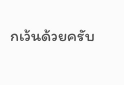กเว้นด้วยครับ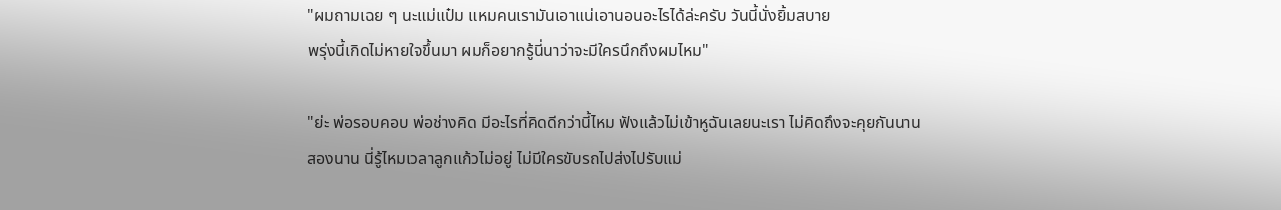"ผมถามเฉย ๆ นะแม่แป๋ม แหมคนเรามันเอาแน่เอานอนอะไรได้ล่ะครับ วันนี้นั่งยิ้มสบาย
พรุ่งนี้เกิดไม่หายใจขึ้นมา ผมก็อยากรู้นี่นาว่าจะมีใครนึกถึงผมไหม"

"ย่ะ พ่อรอบคอบ พ่อช่างคิด มีอะไรที่คิดดีกว่านี้ไหม ฟังแล้วไม่เข้าหูฉันเลยนะเรา ไม่คิดถึงจะคุยกันนาน
สองนาน นี่รู้ไหมเวลาลูกแก้วไม่อยู่ ไม่มีใครขับรถไปส่งไปรับแม่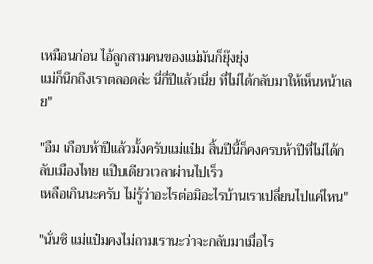เหมือนก่อน ไอ้ลูกสามคนของแม่มันก็ยุ๊งยุ่ง
แม่ก็นึกถึงเราตลอดล่ะ นี่กี่ปีแล้วเนี่ย ที่ไม่ได้กลับมาให้เห็นหน้าเลย"

"อืม เกือบห้าปีแล้วมั้งครับแม่แป๋ม สิ้นปีนี้ก็คงครบห้าปีที่ไม่ได้กลับเมืองไทย แป๊บเดียวเวลาผ่านไปเร็ว
เหลือเกินนะครับ ไม่รู้ว่าอะไรต่อมิอะไรบ้านเราเปลี่ยนไปแค่ไหน"

"นั่นซิ แม่แป๋มคงไม่ถามเรานะว่าจะกลับมาเมื่อไร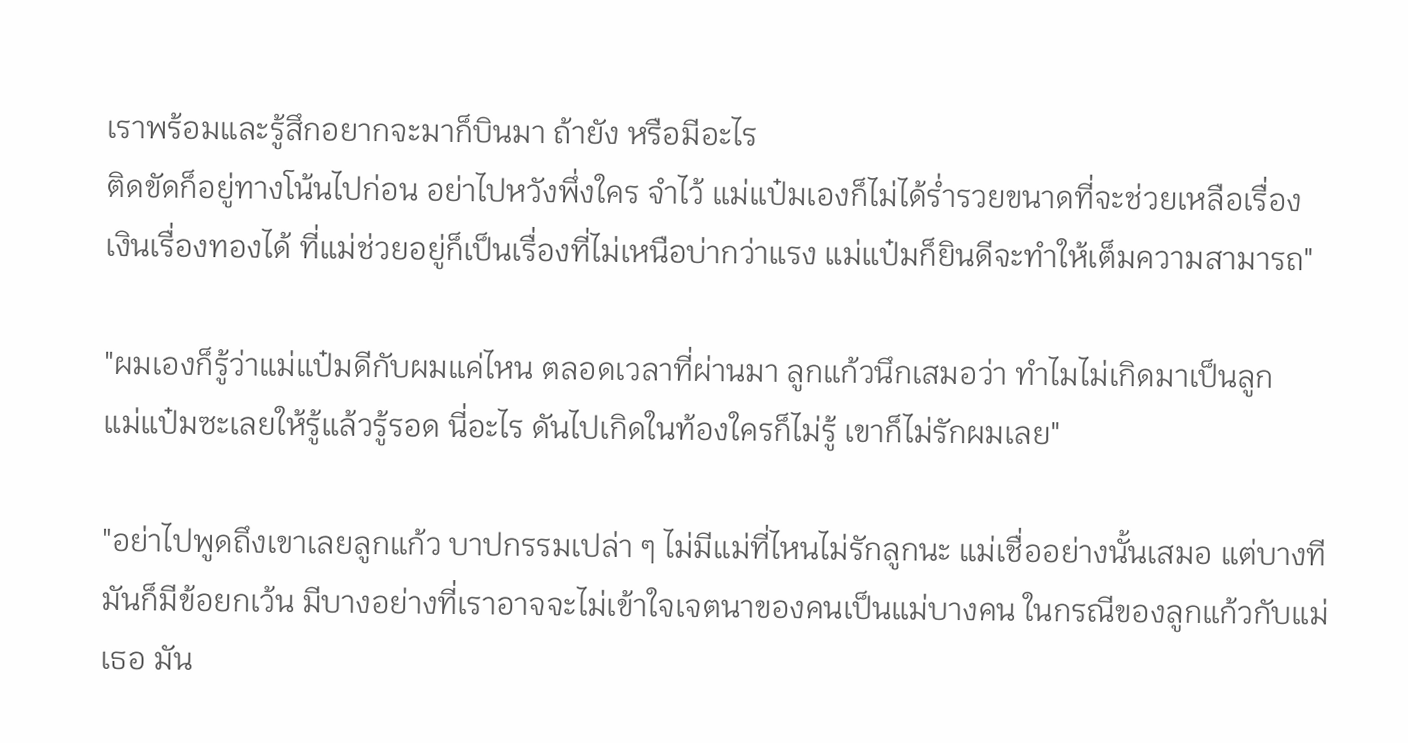เราพร้อมและรู้สึกอยากจะมาก็บินมา ถ้ายัง หรือมีอะไร
ติดขัดก็อยู่ทางโน้นไปก่อน อย่าไปหวังพึ่งใคร จำไว้ แม่แป๋มเองก็ไม่ได้ร่ำรวยขนาดที่จะช่วยเหลือเรื่อง
เงินเรื่องทองได้ ที่แม่ช่วยอยู่ก็เป็นเรื่องที่ไม่เหนือบ่ากว่าแรง แม่แป๋มก็ยินดีจะทำให้เต็มความสามารถ"

"ผมเองก็รู้ว่าแม่แป๋มดีกับผมแค่ไหน ตลอดเวลาที่ผ่านมา ลูกแก้วนึกเสมอว่า ทำไมไม่เกิดมาเป็นลูก
แม่แป๋มซะเลยให้รู้แล้วรู้รอด นี่อะไร ดันไปเกิดในท้องใครก็ไม่รู้ เขาก็ไม่รักผมเลย"

"อย่าไปพูดถึงเขาเลยลูกแก้ว บาปกรรมเปล่า ๆ ไม่มีแม่ที่ไหนไม่รักลูกนะ แม่เชื่ออย่างนั้นเสมอ แต่บางที
มันก็มีข้อยกเว้น มีบางอย่างที่เราอาจจะไม่เข้าใจเจตนาของคนเป็นแม่บางคน ในกรณีของลูกแก้วกับแม่
เธอ มัน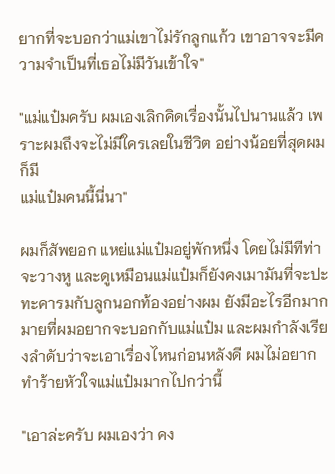ยากที่จะบอกว่าแม่เขาไม่รักลูกแก้ว เขาอาจจะมีความจำเป็นที่เธอไม่มีวันเข้าใจ"

"แม่แป๋มครับ ผมเองเลิกคิดเรื่องนั้นไปนานแล้ว เพราะผมถึงจะไม่มีใครเลยในชีวิต อย่างน้อยที่สุดผมก็มี
แม่แป๋มคนนี้นี่นา"

ผมก็สัพยอก แหย่แม่แป๋มอยู่พักหนึ่ง โดยไม่มีทีท่าจะวางหู และดูเหมือนแม่แป๋มก็ยังคงเมามันที่จะปะทะคารมกับลูกนอกท้องอย่างผม ยังมีอะไรอีกมากมายที่ผมอยากจะบอกกับแม่แป๋ม และผมกำลังเรียงลำดับว่าจะเอาเรื่องไหนก่อนหลังดี ผมไม่อยากทำร้ายหัวใจแม่แป๋มมากไปกว่านี้

"เอาล่ะครับ ผมเองว่า คง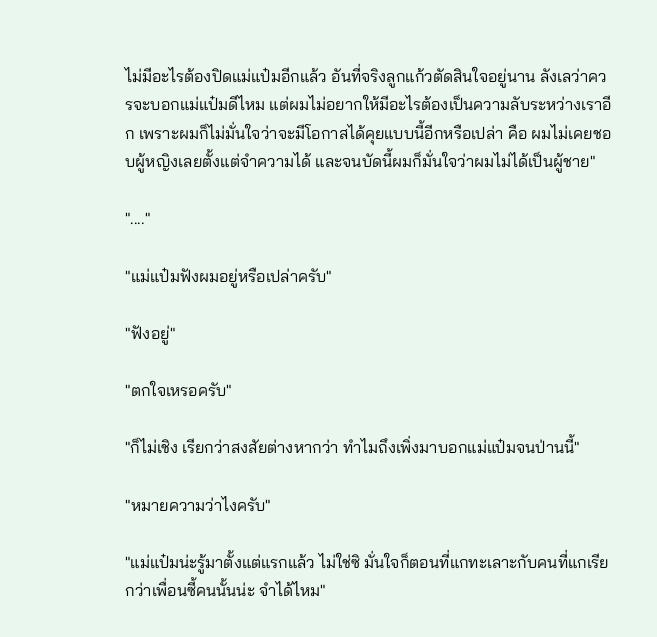ไม่มีอะไรต้องปิดแม่แป๋มอีกแล้ว อันที่จริงลูกแก้วตัดสินใจอยู่นาน ลังเลว่าควรจะบอกแม่แป๋มดีไหม แต่ผมไม่อยากให้มีอะไรต้องเป็นความลับระหว่างเราอีก เพราะผมก็ไม่มั่นใจว่าจะมีโอกาสได้คุยแบบนี้อีกหรือเปล่า คือ ผมไม่เคยชอบผู้หญิงเลยตั้งแต่จำความได้ และจนบัดนี้ผมก็มั่นใจว่าผมไม่ได้เป็นผู้ชาย"

"...."

"แม่แป๋มฟังผมอยู่หรือเปล่าครับ"

"ฟังอยู่"

"ตกใจเหรอครับ"

"ก็ไม่เชิง เรียกว่าสงสัยต่างหากว่า ทำไมถึงเพิ่งมาบอกแม่แป๋มจนป่านนี้"

"หมายความว่าไงครับ"

"แม่แป๋มน่ะรู้มาตั้งแต่แรกแล้ว ไม่ใช่ซิ มั่นใจก็ตอนที่แกทะเลาะกับคนที่แกเรียกว่าเพื่อนซี้คนนั้นน่ะ จำได้ไหม"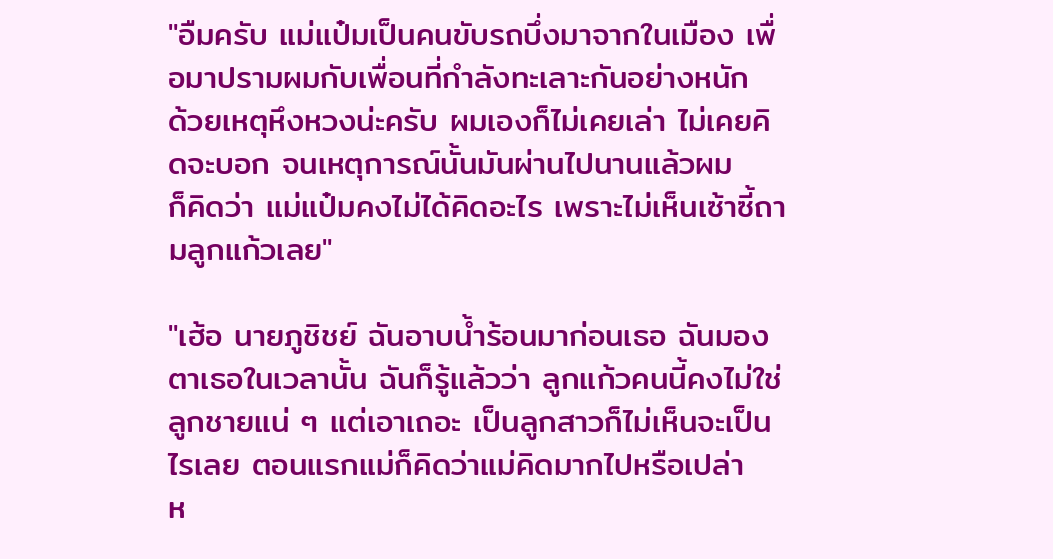"อืมครับ แม่แป๋มเป็นคนขับรถบึ่งมาจากในเมือง เพื่อมาปรามผมกับเพื่อนที่กำลังทะเลาะกันอย่างหนัก
ด้วยเหตุหึงหวงน่ะครับ ผมเองก็ไม่เคยเล่า ไม่เคยคิดจะบอก จนเหตุการณ์นั้นมันผ่านไปนานแล้วผม
ก็คิดว่า แม่แป๋มคงไม่ได้คิดอะไร เพราะไม่เห็นเซ้าซี้ถามลูกแก้วเลย"

"เฮ้อ นายภูชิชย์ ฉันอาบน้ำร้อนมาก่อนเธอ ฉันมองตาเธอในเวลานั้น ฉันก็รู้แล้วว่า ลูกแก้วคนนี้คงไม่ใช่
ลูกชายแน่ ๆ แต่เอาเถอะ เป็นลูกสาวก็ไม่เห็นจะเป็นไรเลย ตอนแรกแม่ก็คิดว่าแม่คิดมากไปหรือเปล่า
ห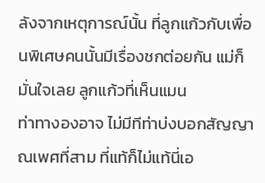ลังจากเหตุการณ์นั้น ที่ลูกแก้วกับเพื่อนพิเศษคนนั้นมีเรื่องชกต่อยกัน แม่ก็มั่นใจเลย ลูกแก้วที่เห็นแมน
ท่าทางองอาจ ไม่มีทีท่าบ่งบอกสัญญาณเพศที่สาม ที่แท้ก็ไม่แท้นี่เอ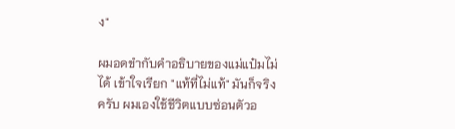ง"

ผมอดขำกับคำอธิบายของแม่แป๋มไม่ได้ เข้าใจเรียก "แท้ที่ไม่แท้" มันก็จริงครับ ผมเองใช้ชีวิตแบบซ่อนตัวอ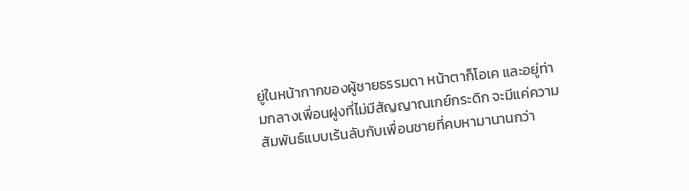ยู่ในหน้ากากของผู้ชายธรรมดา หน้าตาก็โอเค และอยู่ท่ามกลางเพื่อนฝูงที่ไม่มีสัญญาณเกย์กระดิก จะมีแค่ความสัมพันธ์แบบเร้นลับกับเพื่อนชายที่คบหามานานกว่า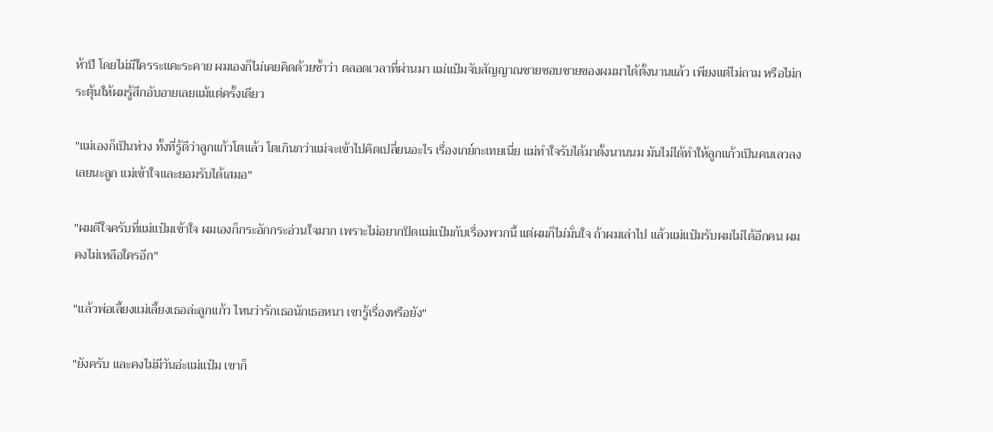ห้าปี โดยไม่มีใครระแคะระคาย ผมเองก็ไม่เคยคิดด้วยซ้ำว่า ตลอดเวลาที่ผ่านมา แม่แป๋มจับสัญญาณชายชอบชายของผมมาได้ตั้งนานแล้ว เพียงแต่ไม่ถาม หรือไม่กระตุ้นให้ผมรู้สึกอับอายเลยแม้แต่ครั้งเดียว

"แม่เองก็เป็นห่วง ทั้งที่รู้ดีว่าลูกแก้วโตแล้ว โตเกินกว่าแม่จะเข้าไปคิดเปลี่ยนอะไร เรื่องเกย์กะเทยเนี่ย แม่ทำใจรับได้มาตั้งนานนม มันไม่ได้ทำให้ลูกแก้วเป็นคนเลวลงเลยนะลูก แม่เข้าใจและยอมรับได้เสมอ"

"ผมดีใจครับที่แม่แป๋มเข้าใจ ผมเองก็กระอักกระอ่วนใจมาก เพราะไม่อยากปิดแม่แป๋มกับเรื่องพวกนี้ แต่ผมก็ไม่มั่นใจ ถ้าผมเล่าไป แล้วแม่แป๋มรับผมไม่ได้อีกคน ผมคงไม่เหลือใครอีก"

"แล้วพ่อเลี้ยงแม่เลี้ยงเธอล่ะลูกแก้ว ไหนว่ารักเธอนักเธอหนา เขารู้เรื่องหรือยัง"

"ยังครับ และคงไม่มีวันอ่ะแม่แป๋ม เขาก็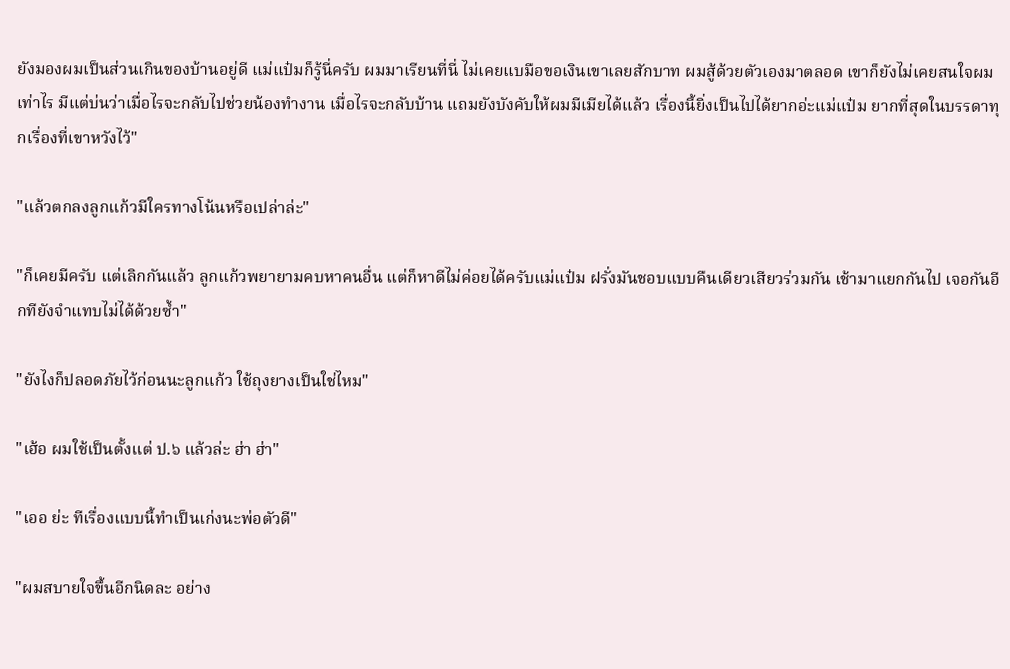ยังมองผมเป็นส่วนเกินของบ้านอยู่ดี แม่แป๋มก็รู้นี่ครับ ผมมาเรียนที่นี่ ไม่เคยแบมือขอเงินเขาเลยสักบาท ผมสู้ด้วยตัวเองมาตลอด เขาก็ยังไม่เคยสนใจผมเท่าไร มีแต่บ่นว่าเมื่อไรจะกลับไปช่วยน้องทำงาน เมื่อไรจะกลับบ้าน แถมยังบังคับให้ผมมีเมียได้แล้ว เรื่องนี้ยิ่งเป็นไปได้ยากอ่ะแม่แป๋ม ยากที่สุดในบรรดาทุกเรื่องที่เขาหวังไว้"

"แล้วตกลงลูกแก้วมีใครทางโน้นหรือเปล่าล่ะ"

"ก็เคยมีครับ แต่เลิกกันแล้ว ลูกแก้วพยายามคบหาคนอื่น แต่ก็หาดีไม่ค่อยได้ครับแม่แป๋ม ฝรั่งมันชอบแบบคืนเดียวเสียวร่วมกัน เช้ามาแยกกันไป เจอกันอีกทียังจำแทบไม่ได้ด้วยซ้ำ"

"ยังไงก็ปลอดภัยไว้ก่อนนะลูกแก้ว ใช้ถุงยางเป็นใช่ไหม"

"เฮ้อ ผมใช้เป็นตั้งแต่ ป.๖ แล้วล่ะ ฮ่า ฮ่า"

"เออ ย่ะ ทีเรื่องแบบนี้ทำเป็นเก่งนะพ่อตัวดี"

"ผมสบายใจขึ้นอีกนิดละ อย่าง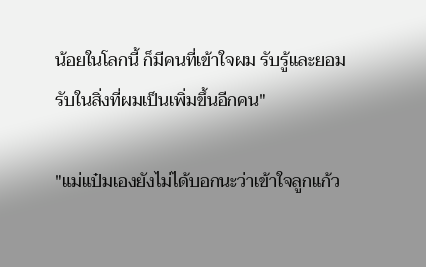น้อยในโลกนี้ ก็มีคนที่เข้าใจผม รับรู้และยอมรับในสิ่งที่ผมเป็นเพิ่มขึ้นอีกคน"

"แม่แป๋มเองยังไม่ได้บอกนะว่าเข้าใจลูกแก้ว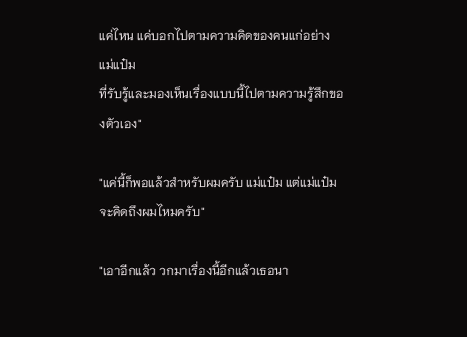แค่ไหน แค่บอกไปตามความคิดของคนแก่อย่างแม่แป๋ม
ที่รับรู้และมองเห็นเรื่องแบบนี้ไปตามความรู้สึกของตัวเอง"

"แค่นี้ก็พอแล้วสำหรับผมครับ แม่แป๋ม แต่แม่แป๋มจะคิดถึงผมไหมครับ"

"เอาอีกแล้ว วกมาเรื่องนี้อีกแล้วเธอนา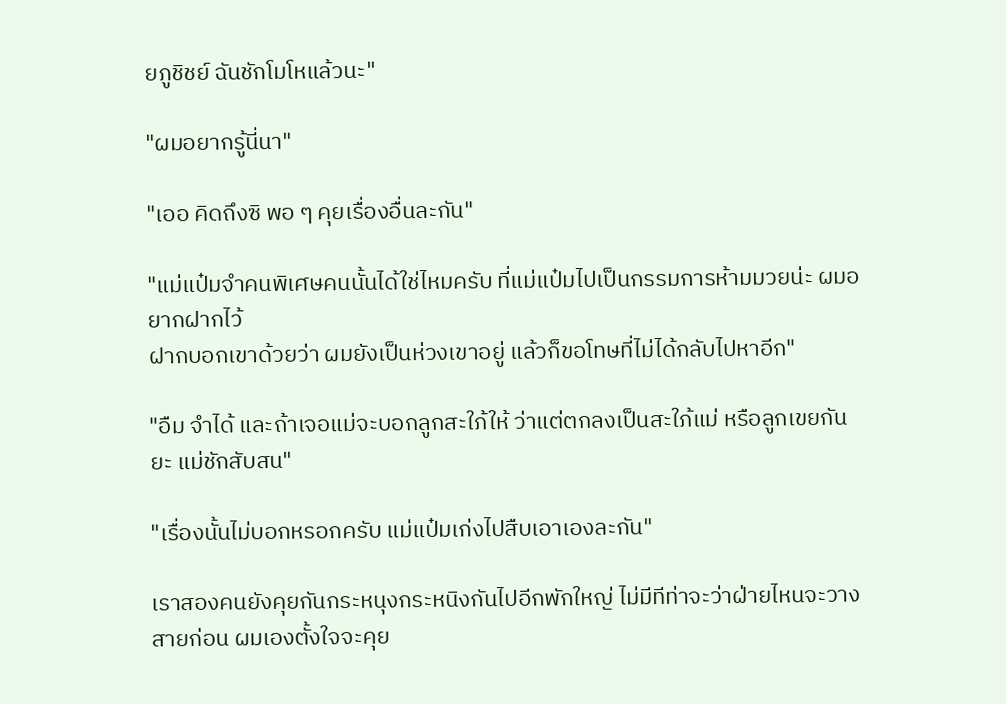ยภูชิชย์ ฉันชักโมโหแล้วนะ"

"ผมอยากรู้นี่นา"

"เออ คิดถึงซิ พอ ๆ คุยเรื่องอื่นละกัน"

"แม่แป๋มจำคนพิเศษคนนั้นได้ใช่ไหมครับ ที่แม่แป๋มไปเป็นกรรมการห้ามมวยน่ะ ผมอยากฝากไว้
ฝากบอกเขาด้วยว่า ผมยังเป็นห่วงเขาอยู่ แล้วก็ขอโทษที่ไม่ได้กลับไปหาอีก"

"อืม จำได้ และถ้าเจอแม่จะบอกลูกสะใภ้ให้ ว่าแต่ตกลงเป็นสะใภ้แม่ หรือลูกเขยกันยะ แม่ชักสับสน"

"เรื่องนั้นไม่บอกหรอกครับ แม่แป๋มเก่งไปสืบเอาเองละกัน"

เราสองคนยังคุยกันกระหนุงกระหนิงกันไปอีกพักใหญ่ ไม่มีทีท่าจะว่าฝ่ายไหนจะวางสายก่อน ผมเองตั้งใจจะคุย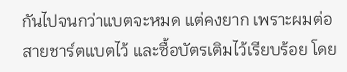กันไปจนกว่าแบตจะหมด แต่คงยาก เพราะผมต่อสายชาร์ตแบตไว้ และซื้อบัตรเติมไว้เรียบร้อย โดย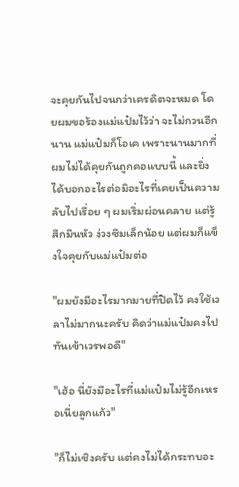จะคุยกันไปจนกว่าเครดิตจะหมด โดยผมขอร้องแม่แป๋มไว้ว่า จะไม่กวนอีกนาน แม่แป๋มก็โอเค เพราะนานมากที่ผมไม่ได้คุยกันถูกคอแบบนี้ และยิ่งได้บอกอะไรต่อมิอะไรที่เคยเป็นความลับไปเรื่อย ๆ ผมเริ่มผ่อนคลาย แต่รู้สึกมึนหัว ง่วงซึมเล็กน้อย แต่ผมก็แข็งใจคุยกับแม่แป๋มต่อ

"ผมยังมีอะไรมากมายที่ปิดไว้ คงใช้เวลาไม่มากนะครับ คิดว่าแม่แป๋มคงไปทันเข้าเวรพอดี"

"เฮ้อ นี่ยังมีอะไรที่แม่แป๋มไม่รู้อีกเหรอเนี่ยลูกแก้ว"

"ก็ไม่เชิงครับ แต่คงไม่ได้กระทบอะ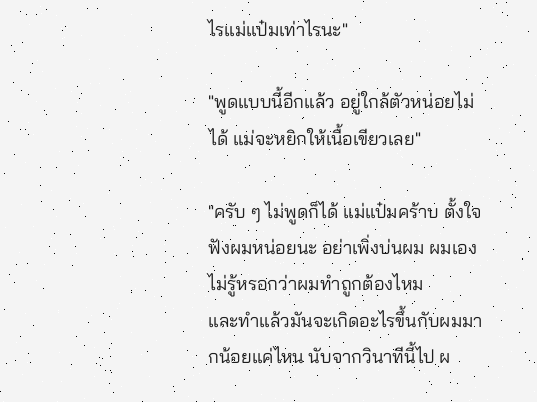ไรแม่แป๋มเท่าไรนะ"

"พูดแบบนี้อีกแล้ว อยู่ใกล้ตัวหน่อยไม่ได้ แม่จะหยิกให้เนื้อเขียวเลย"

"ครับ ๆ ไม่พูดก็ได้ แม่แป๋มคร้าบ ตั้งใจฟังผมหน่อยนะ อย่าเพิ่งบ่นผม ผมเองไม่รู้หรอกว่าผมทำถูกต้องไหม
และทำแล้วมันจะเกิดอะไรขึ้นกับผมมากน้อยแค่ไหน นับจากวินาทีนี้ไป ผ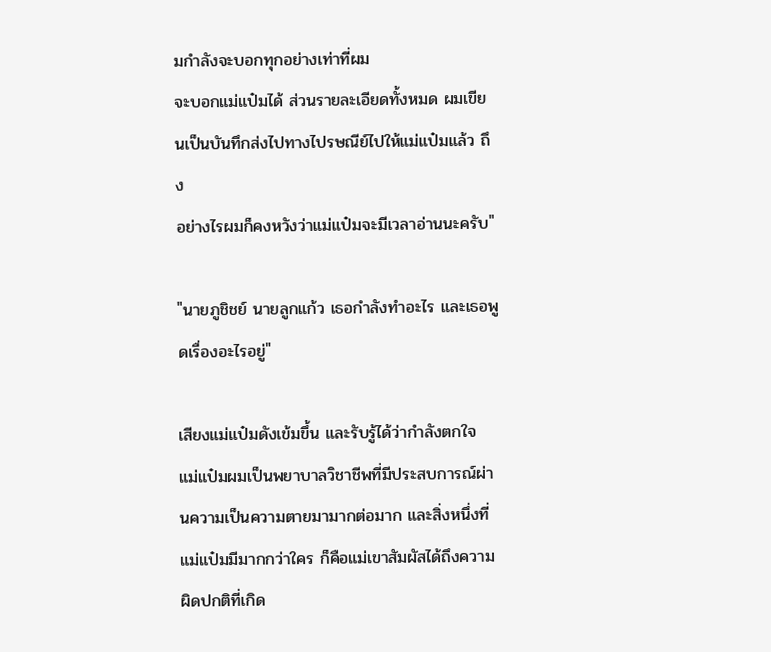มกำลังจะบอกทุกอย่างเท่าที่ผม
จะบอกแม่แป๋มได้ ส่วนรายละเอียดทั้งหมด ผมเขียนเป็นบันทึกส่งไปทางไปรษณีย์ไปให้แม่แป๋มแล้ว ถึง
อย่างไรผมก็คงหวังว่าแม่แป๋มจะมีเวลาอ่านนะครับ"

"นายภูชิชย์ นายลูกแก้ว เธอกำลังทำอะไร และเธอพูดเรื่องอะไรอยู่"

เสียงแม่แป๋มดังเข้มขึ้น และรับรู้ได้ว่ากำลังตกใจ แม่แป๋มผมเป็นพยาบาลวิชาชีพที่มีประสบการณ์ผ่านความเป็นความตายมามากต่อมาก และสิ่งหนึ่งที่แม่แป๋มมีมากกว่าใคร ก็คือแม่เขาสัมผัสได้ถึงความผิดปกติที่เกิด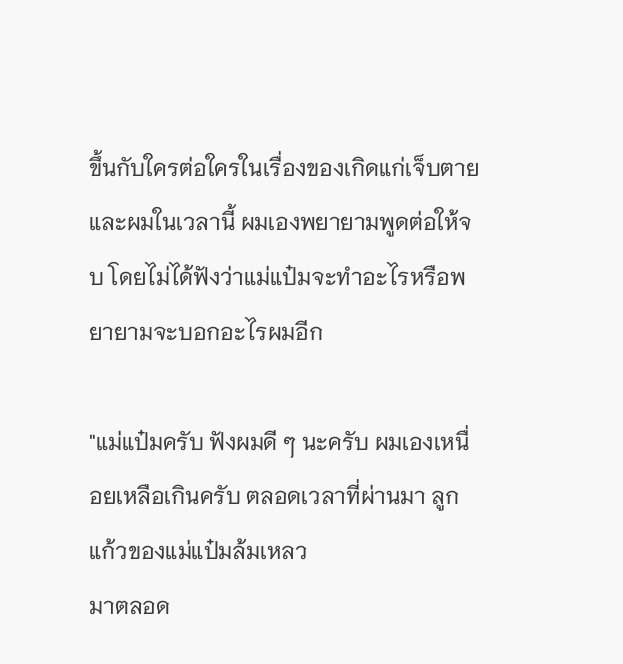ขึ้นกับใครต่อใครในเรื่องของเกิดแก่เจ็บตาย และผมในเวลานี้ ผมเองพยายามพูดต่อให้จบ โดยไม่ได้ฟังว่าแม่แป๋มจะทำอะไรหรือพยายามจะบอกอะไรผมอีก

"แม่แป๋มครับ ฟังผมดี ๆ นะครับ ผมเองเหนื่อยเหลือเกินครับ ตลอดเวลาที่ผ่านมา ลูกแก้วของแม่แป๋มล้มเหลว
มาตลอด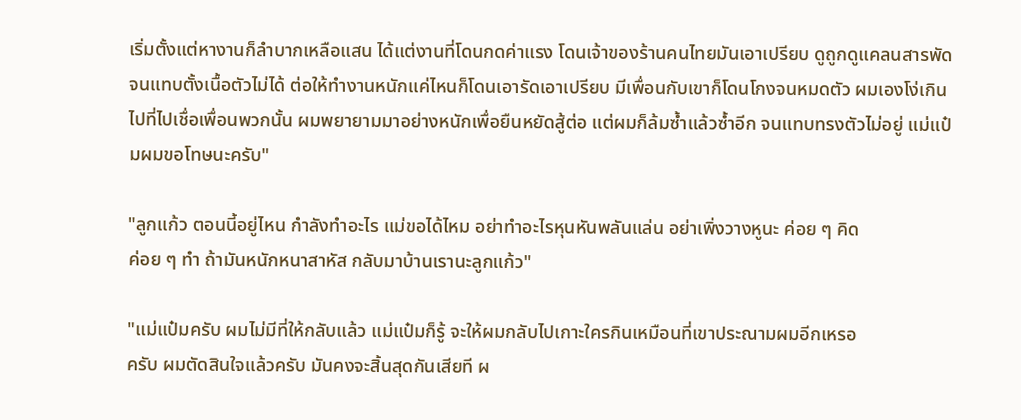เริ่มตั้งแต่หางานก็ลำบากเหลือแสน ได้แต่งานที่โดนกดค่าแรง โดนเจ้าของร้านคนไทยมันเอาเปรียบ ดูถูกดูแคลนสารพัด จนแทบตั้งเนื้อตัวไม่ได้ ต่อให้ทำงานหนักแค่ไหนก็โดนเอารัดเอาเปรียบ มีเพื่อนกับเขาก็โดนโกงจนหมดตัว ผมเองโง่เกินไปที่ไปเชื่อเพื่อนพวกนั้น ผมพยายามมาอย่างหนักเพื่อยืนหยัดสู้ต่อ แต่ผมก็ล้มซ้ำแล้วซ้ำอีก จนแทบทรงตัวไม่อยู่ แม่แป๋มผมขอโทษนะครับ"

"ลูกแก้ว ตอนนี้อยู่ไหน กำลังทำอะไร แม่ขอได้ไหม อย่าทำอะไรหุนหันพลันแล่น อย่าเพิ่งวางหูนะ ค่อย ๆ คิด
ค่อย ๆ ทำ ถ้ามันหนักหนาสาหัส กลับมาบ้านเรานะลูกแก้ว"

"แม่แป๋มครับ ผมไม่มีที่ให้กลับแล้ว แม่แป๋มก็รู้ จะให้ผมกลับไปเกาะใครกินเหมือนที่เขาประณามผมอีกเหรอ
ครับ ผมตัดสินใจแล้วครับ มันคงจะสิ้นสุดกันเสียที ผ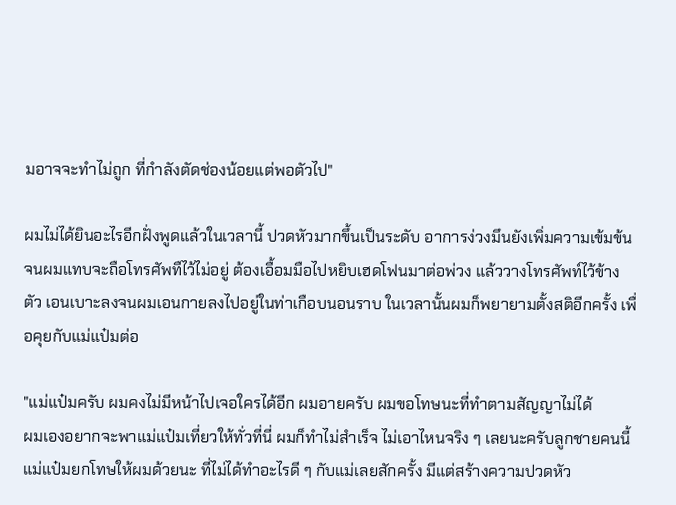มอาจจะทำไม่ถูก ที่กำลังตัดช่องน้อยแต่พอตัวไป"

ผมไม่ได้ยินอะไรอีกฝั่งพูดแล้วในเวลานี้ ปวดหัวมากขึ้นเป็นระดับ อาการง่วงมึนยังเพิ่มความเข้มข้น จนผมแทบจะถือโทรศัพทืไว้ไม่อยู่ ต้องเอื้อมมือไปหยิบเฮดโฟนมาต่อพ่วง แล้ววางโทรศัพท์ไว้ข้างตัว เอนเบาะลงจนผมเอนกายลงไปอยู่ในท่าเกือบนอนราบ ในเวลานั้นผมก็พยายามตั้งสติอีกครั้ง เพื่อคุยกับแม่แป๋มต่อ

"แม่แป๋มครับ ผมคงไม่มีหน้าไปเจอใครได้อีก ผมอายครับ ผมขอโทษนะที่ทำตามสัญญาไม่ได้
ผมเองอยากจะพาแม่แป๋มเที่ยวให้ทั่วที่นี่ ผมก็ทำไม่สำเร็จ ไม่เอาไหนจริง ๆ เลยนะครับลูกชายคนนี้
แม่แป๋มยกโทษให้ผมด้วยนะ ที่ไม่ได้ทำอะไรดี ๆ กับแม่เลยสักครั้ง มีแต่สร้างความปวดหัว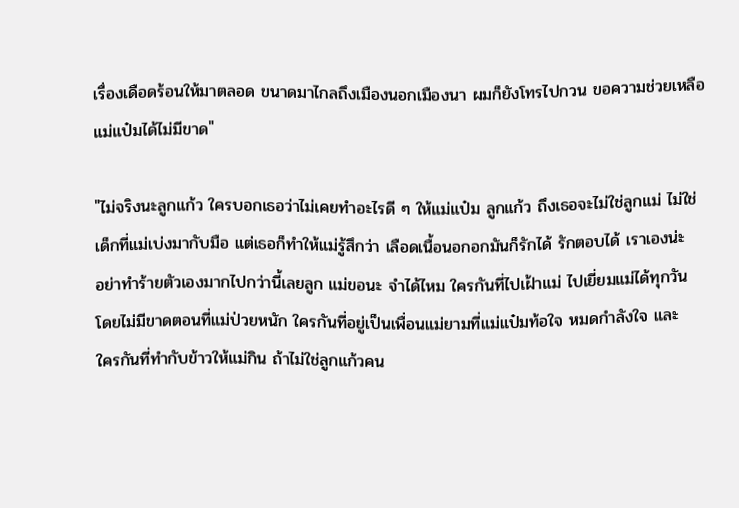เรื่องเดือดร้อนให้มาตลอด ขนาดมาไกลถึงเมืองนอกเมืองนา ผมก็ยังโทรไปกวน ขอความช่วยเหลือ
แม่แป๋มได้ไม่มีขาด"

"ไม่จริงนะลูกแก้ว ใครบอกเธอว่าไม่เคยทำอะไรดี ๆ ให้แม่แป๋ม ลูกแก้ว ถึงเธอจะไม่ใช่ลูกแม่ ไม่ใช่
เด็กที่แม่เบ่งมากับมือ แต่เธอก็ทำให้แม่รู้สึกว่า เลือดเนื้อนอกอกมันก็รักได้ รักตอบได้ เราเองน่ะ
อย่าทำร้ายตัวเองมากไปกว่านี้เลยลูก แม่ขอนะ จำได้ไหม ใครกันที่ไปเฝ้าแม่ ไปเยี่ยมแม่ได้ทุกวัน
โดยไม่มีขาดตอนที่แม่ป่วยหนัก ใครกันที่อยู่เป็นเพื่อนแม่ยามที่แม่แป๋มท้อใจ หมดกำลังใจ และ
ใครกันที่ทำกับข้าวให้แม่กิน ถ้าไม่ใช่ลูกแก้วคน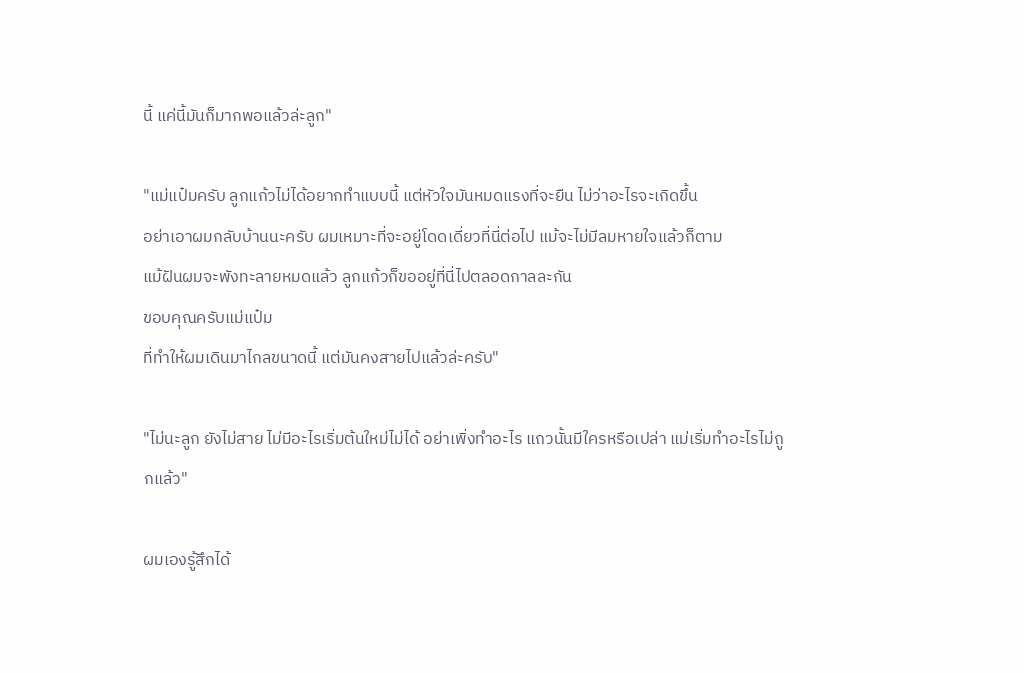นี้ แค่นี้มันก็มากพอแล้วล่ะลูก"

"แม่แป๋มครับ ลูกแก้วไม่ได้อยากทำแบบนี้ แต่หัวใจมันหมดแรงที่จะยืน ไม่ว่าอะไรจะเกิดขึ้น
อย่าเอาผมกลับบ้านนะครับ ผมเหมาะที่จะอยู่โดดเดี่ยวที่นี่ต่อไป แม้จะไม่มีลมหายใจแล้วก็ตาม
แม้ฝันผมจะพังทะลายหมดแล้ว ลูกแก้วก็ขออยู่ที่นี่ไปตลอดกาลละกัน
ขอบคุณครับแม่แป๋ม
ที่ทำให้ผมเดินมาไกลขนาดนี้ แต่มันคงสายไปแล้วล่ะครับ"

"ไม่นะลูก ยังไม่สาย ไม่มีอะไรเริ่มต้นใหม่ไม่ได้ อย่าเพิ่งทำอะไร แถวนั้นมีใครหรือเปล่า แม่เริ่มทำอะไรไม่ถูกแล้ว"

ผมเองรู้สึกได้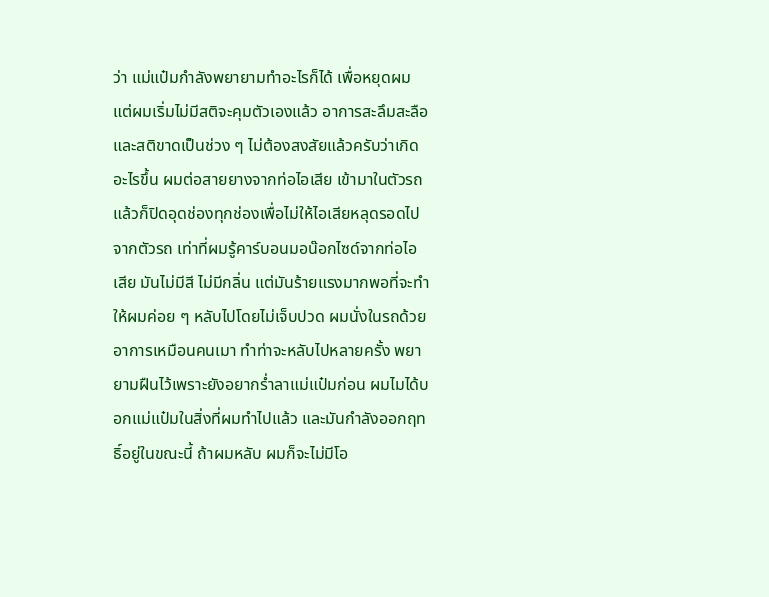ว่า แม่แป๋มกำลังพยายามทำอะไรก็ได้ เพื่อหยุดผม แต่ผมเริ่มไม่มีสติจะคุมตัวเองแล้ว อาการสะลึมสะลือ และสติขาดเป็นช่วง ๆ ไม่ต้องสงสัยแล้วครับว่าเกิดอะไรขึ้น ผมต่อสายยางจากท่อไอเสีย เข้ามาในตัวรถ แล้วก็ปิดอุดช่องทุกช่องเพื่อไม่ให้ไอเสียหลุดรอดไปจากตัวรถ เท่าที่ผมรู้คาร์บอนมอน๊อกไซด์จากท่อไอเสีย มันไม่มีสี ไม่มีกลิ่น แต่มันร้ายแรงมากพอที่จะทำให้ผมค่อย ๆ หลับไปโดยไม่เจ็บปวด ผมนั่งในรถด้วยอาการเหมือนคนเมา ทำท่าจะหลับไปหลายครั้ง พยายามฝืนไว้เพราะยังอยากร่ำลาแม่แป๋มก่อน ผมไมได้บอกแม่แป๋มในสิ่งที่ผมทำไปแล้ว และมันกำลังออกฤทธิ์อยู่ในขณะนี้ ถ้าผมหลับ ผมก็จะไม่มีโอ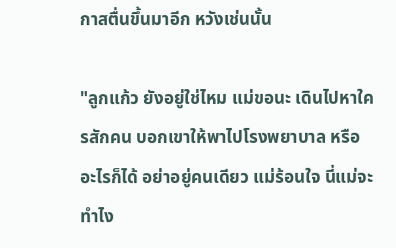กาสตื่นขึ้นมาอีก หวังเช่นนั้น

"ลูกแก้ว ยังอยู่ใช่ไหม แม่ขอนะ เดินไปหาใครสักคน บอกเขาให้พาไปโรงพยาบาล หรืออะไรก็ได้ อย่าอยู่คนเดียว แม่ร้อนใจ นี่แม่จะทำไง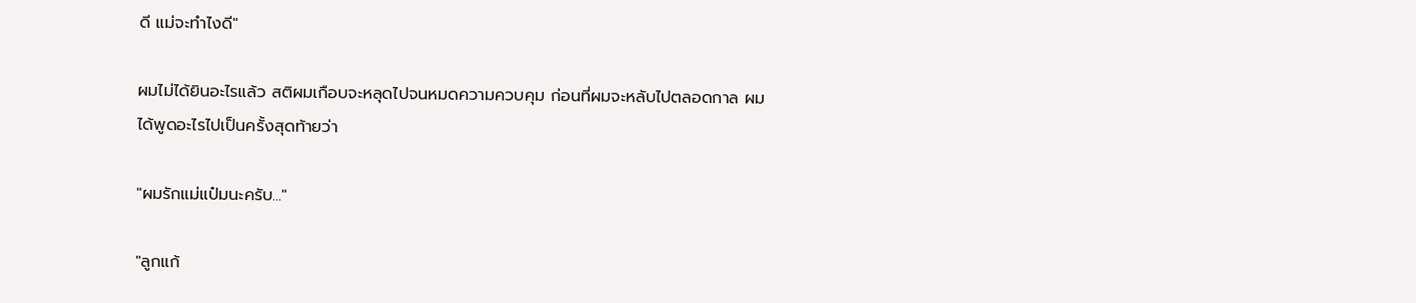ดี แม่จะทำไงดี"

ผมไม่ได้ยินอะไรแล้ว สติผมเกือบจะหลุดไปจนหมดความควบคุม ก่อนที่ผมจะหลับไปตลอดกาล ผมได้พูดอะไรไปเป็นครั้งสุดท้ายว่า

"ผมรักแม่แป๋มนะครับ..."

"ลูกแก้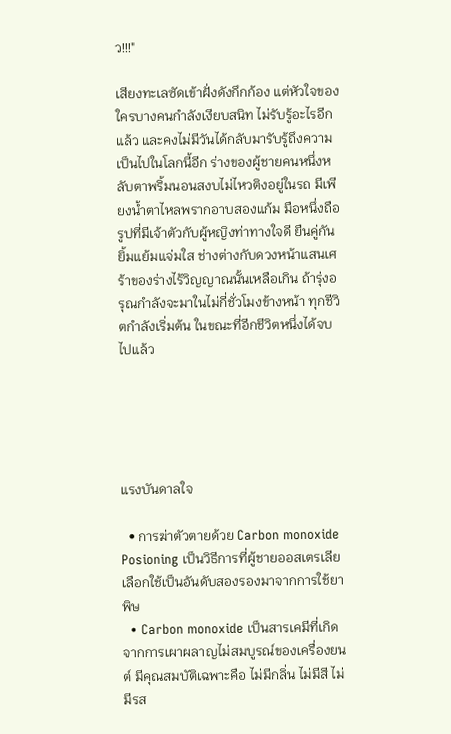ว!!!"

เสียงทะเลซัดเข้าฝั่งดังกึกก้อง แต่หัวใจของใครบางคนกำลังเงียบสนิท ไม่รับรู้อะไรอีกแล้ว และคงไม่มีวันได้กลับมารับรู้ถึงความเป็นไปในโลกนี้อีก ร่างของผู้ชายคนหนึ่งหลับตาพริ้มนอนสงบไม่ไหวติงอยู่ในรถ มีเพียงน้ำตาไหลพรากอาบสองแก้ม มือหนึ่งถือรูปที่มีเจ้าตัวกับผู้หญิงท่าทางใจดี ยืนคู่กัน ยิ้มแย้มแจ่มใส ช่างต่างกับดวงหน้าแสนเศร้าของร่างไร้วิญญาณนั้นเหลือเกิน ถ้ารุ่งอรุณกำลังจะมาในไม่กี่ชั่วโมงข้างหน้า ทุกชีวิตกำลังเริ่มต้น ในขณะที่อีกชีวิตหนึ่งได้จบไปแล้ว





แรงบันดาลใจ

  • การฆ่าตัวตายด้วย Carbon monoxide Posioning เป็นวิธีการที่ผู้ชายออสเตรเลียเลือกใช้เป็นอันดับสองรองมาจากการใช้ยาพิษ
  • Carbon monoxide เป็นสารเคมีที่เกิดจากการเผาผลาญไม่สมบูรณ์ของเครื่องยนต์ มีคุณสมบัติเฉพาะคือ ไม่มีกลิ่น ไม่มีสี ไม่มีรส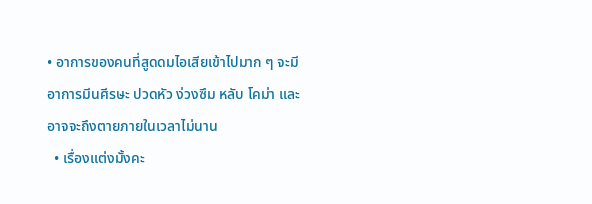• อาการของคนที่สูดดมไอเสียเข้าไปมาก ๆ จะมีอาการมีนศีรษะ ปวดหัว ง่วงซึม หลับ โคม่า และอาจจะถึงตายภายในเวลาไม่นาน
  • เรื่องแต่งมั้งคะ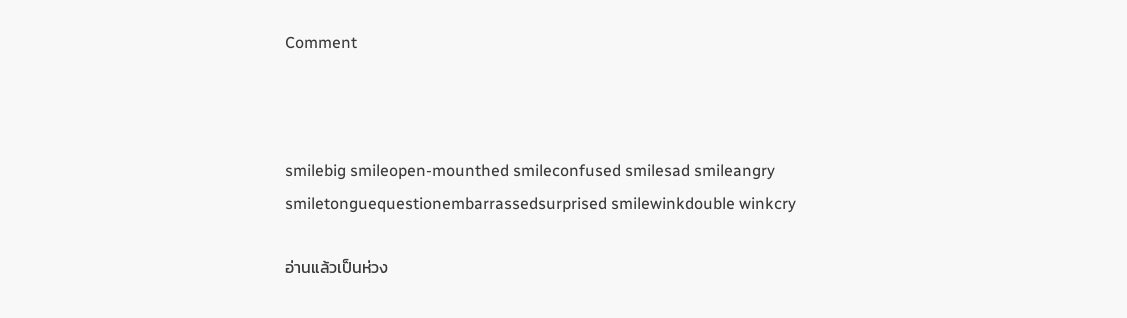Comment



smilebig smileopen-mounthed smileconfused smilesad smileangry smiletonguequestionembarrassedsurprised smilewinkdouble winkcry

อ่านแล้วเป็นห่วง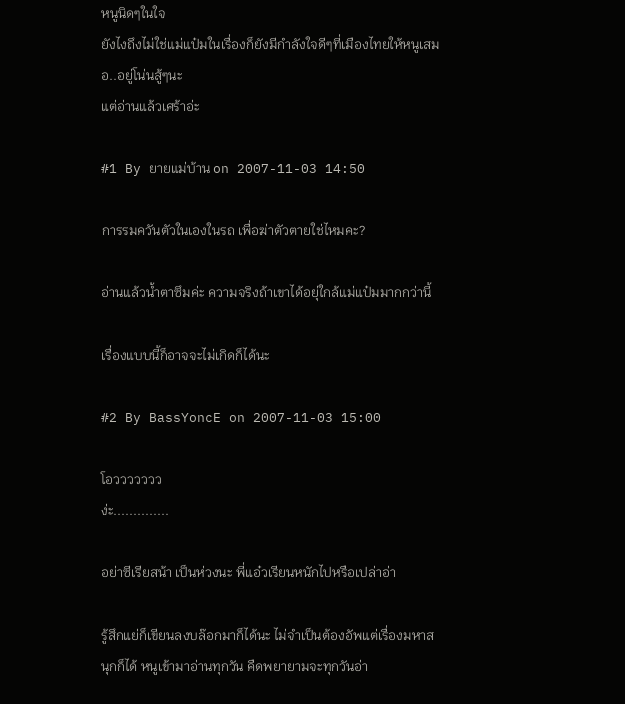หนูนิดๆในใจ
ยังไงถึงไม่ใช่แม่แป๋มในเรื่องก็ยังมีกำลังใจดีๆที่เมืองไทยให้หนูเสมอ..อยู่โน่นสู้ๆนะ
แต่อ่านแล้วเศร้าอ่ะ

#1 By ยายแม่บ้าน on 2007-11-03 14:50

การรมควันตัวในเองในรถ เพื่อฆ่าตัวตายใช่ไหมคะ?

อ่านแล้วน้ำตาซึมค่ะ ความจริงถ้าเขาได้อยุ่ใกล้แม่แป๋มมากกว่านี้

เรื่องแบบนี้ก็อาจจะไม่เกิดก็ได้นะ

#2 By BassYoncE on 2007-11-03 15:00

โอววววววว
ง่ะ..............

อย่าซีเรียสน้า เป็นห่วงนะ พี่แอ๋วเรียนหนักไปหรือเปล่าอ่า

รู้สึกแย่ก็เขียนลงบล๊อกมาก็ได้นะ ไม่จำเป็นต้องอัพแต่เรื่องมหาสนุกก็ได้ หนูเข้ามาอ่านทุกวัน คืดพยายามจะทุกวันอ่า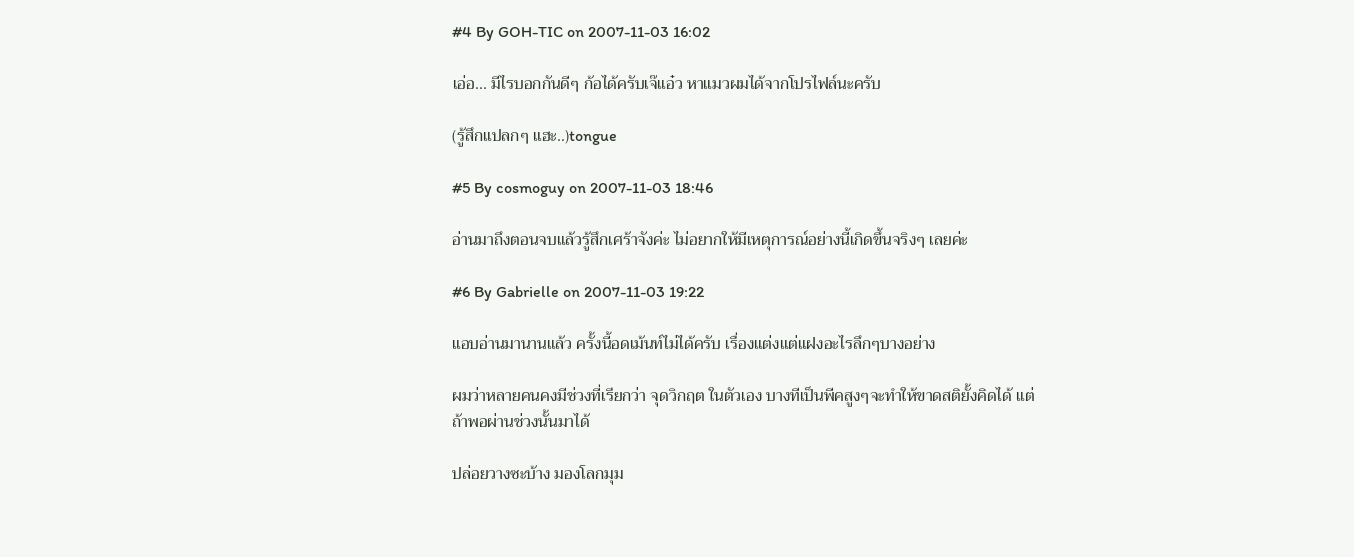#4 By GOH-TIC on 2007-11-03 16:02

เอ่อ... มีไรบอกกันดีๆ ก้อได้ครับเจ๊แอ๋ว หาแมวผมได้จากโปรไฟล์นะครับ

(รู้สึกแปลกๆ แฮะ..)tongue

#5 By cosmoguy on 2007-11-03 18:46

อ่านมาถึงตอนจบแล้วรู้สึกเศร้าจังค่ะ ไม่อยากให้มีเหตุการณ์อย่างนี้เกิดขึ้นจริงๆ เลยค่ะ

#6 By Gabrielle on 2007-11-03 19:22

แอบอ่านมานานแล้ว ครั้งนี้อดเม้นท์ไม่ได้ครับ เรื่องแต่งแต่แฝงอะไรลึกๆบางอย่าง

ผมว่าหลายคนคงมีช่วงที่เรียกว่า จุดวิกฤต ในตัวเอง บางทีเป็นพีคสูงๆจะทำให้ขาดสติยั้งคิดได้ แต่ถ้าพอผ่านช่วงนั้นมาได้

ปล่อยวางซะบ้าง มองโลกมุม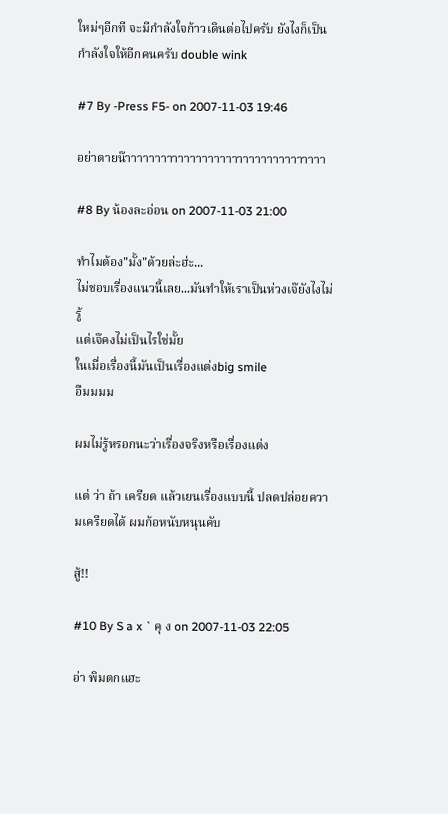ใหม่ๆอีกที จะมีกำลังใจก้าวเดินต่อไปครับ ยังไงก็เป็นกำลังใจให้อีกคนครับ double wink

#7 By -Press F5- on 2007-11-03 19:46

อย่าตายน๊าาาาาาาาาาาาาาาาาาาาาาาาาาาาาาาาาา

#8 By น้องละอ่อน on 2007-11-03 21:00

ทำไมต้อง"มั้ง"ด้วยล่ะฮ่ะ...
ไม่ชอบเรื่องแนวนี้เลย...มันทำให้เราเป็นห่วงเจ๊ยังไงไม่รู้
แต่เจ๊คงไม่เป็นไรใช่มั้ย
ในเมื่อเรื่องนี้มันเป็นเรื่องแต่งbig smile
อืมมมม

ผมไม่รู้หรอกนะว่าเรื่องจริงหรือเรื่องแต่ง

แต่ ว่า ถ้า เครียด แล้วเยนเรื่องแบบนี้ ปลดปล่อยความเครียดได้ ผมก้อหนับหนุนคับ

สู้!!

#10 By S a x ` คุ ง on 2007-11-03 22:05

อ่า พิมตกแฮะ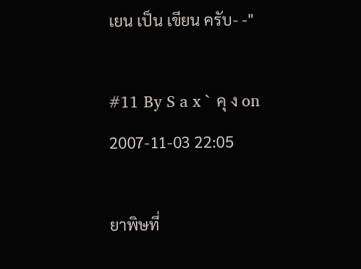เยน เป็น เขียน ครับ- -"

#11 By S a x ` คุ ง on 2007-11-03 22:05

ยาพิษที่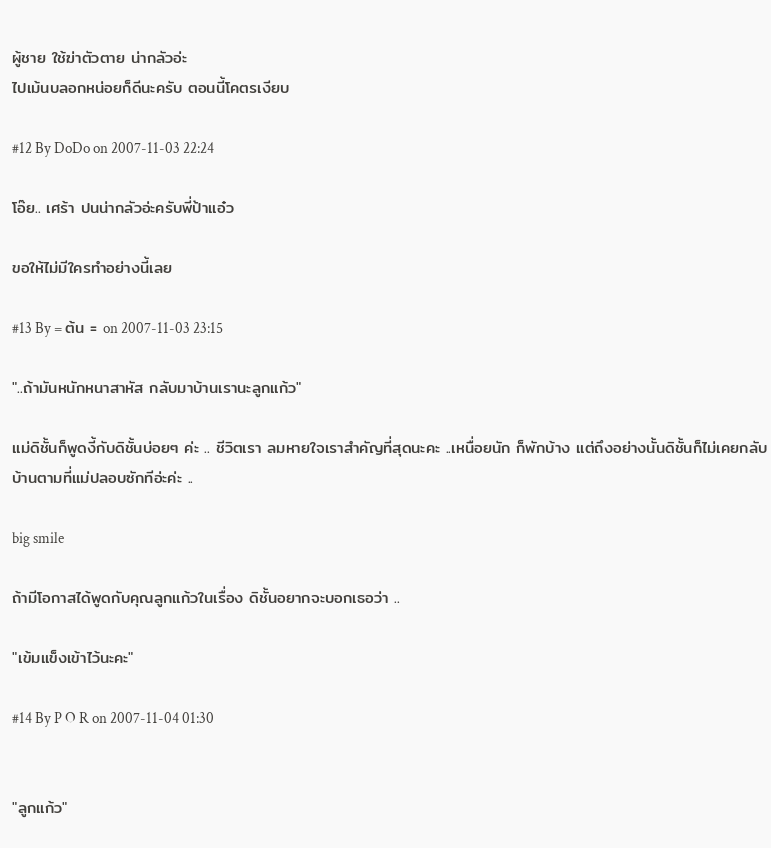ผู้ชาย ใช้ฆ่าตัวตาย น่ากลัวอ่ะ
ไปเม้นบลอกหน่อยก็ดีนะครับ ตอนนี้โคตรเงียบ

#12 By DoDo on 2007-11-03 22:24

โอ๊ย.. เศร้า ปนน่ากลัวอ่ะครับพี่ป้าแอ๋ว

ขอให้ไม่มีใครทำอย่างนี้เลย

#13 By = ต้น = on 2007-11-03 23:15

"..ถ้ามันหนักหนาสาหัส กลับมาบ้านเรานะลูกแก้ว"

แม่ดิชั้นก็พูดงี้กับดิชั้นบ่อยๆ ค่ะ .. ชีวิตเรา ลมหายใจเราสำคัญที่สุดนะคะ ..เหนื่อยนัก ก็พักบ้าง แต่ถึงอย่างนั้นดิชั้นก็ไม่เคยกลับบ้านตามที่แม่ปลอบซักทีอ่ะค่ะ ..

big smile

ถ้ามีโอกาสได้พูดกับคุณลูกแก้วในเรื่อง ดิชั้นอยากจะบอกเธอว่า ..

"เข้มแข็งเข้าไว้นะคะ"

#14 By P O R on 2007-11-04 01:30


"ลูกแก้ว"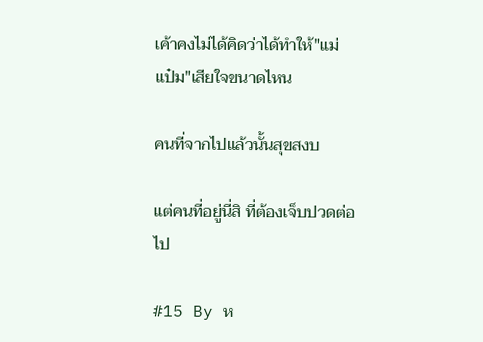เค้าคงไม่ได้คิดว่าได้ทำให้"แม่แป๋ม"เสียใจขนาดไหน

คนที่จากไปแล้วนั้นสุขสงบ

แต่คนที่อยู่นี่สิ ที่ต้องเจ็บปวดต่อไป

#15 By ห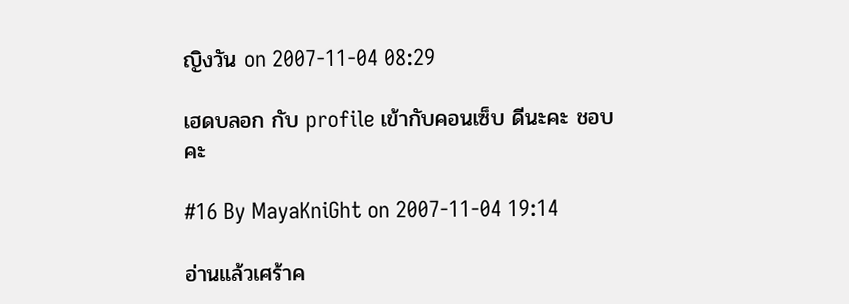ญิงวัน on 2007-11-04 08:29

เฮดบลอก กับ profile เข้ากับคอนเซ็บ ดีนะคะ ชอบคะ

#16 By MayaKniGht on 2007-11-04 19:14

อ่านแล้วเศร้าค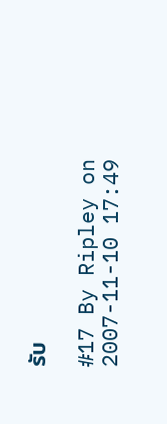รับ

#17 By Ripley on 2007-11-10 17:49